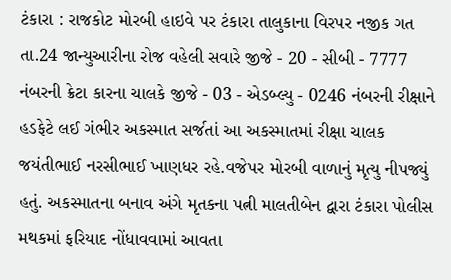ટંકારા : રાજકોટ મોરબી હાઇવે પર ટંકારા તાલુકાના વિરપર નજીક ગત તા.24 જાન્યુઆરીના રોજ વહેલી સવારે જીજે - 20 - સીબી - 7777 નંબરની ક્રેટા કારના ચાલકે જીજે - 03 - એડબ્લ્યુ - 0246 નંબરની રીક્ષાને હડફેટે લઈ ગંભીર અકસ્માત સર્જતાં આ અકસ્માતમાં રીક્ષા ચાલક જયંતીભાઈ નરસીભાઈ ખાણધર રહે.વજેપર મોરબી વાળાનું મૃત્યુ નીપજ્યું હતું. અકસ્માતના બનાવ અંગે મૃતકના પત્ની માલતીબેન દ્વારા ટંકારા પોલીસ મથકમાં ફરિયાદ નોંધાવવામાં આવતા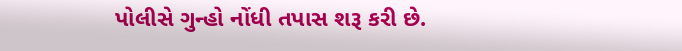પોલીસે ગુન્હો નોંધી તપાસ શરૂ કરી છે.